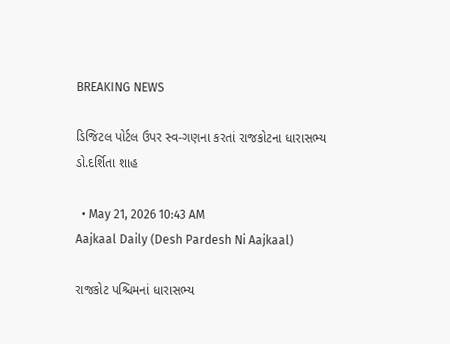BREAKING NEWS

ડિજિટલ પોર્ટલ ઉપર સ્વ-ગણના કરતાં રાજકોટના ધારાસભ્ય ડો.દર્શિતા શાહ

  • May 21, 2026 10:43 AM
Aajkaal Daily (Desh Pardesh Ni Aajkaal)

રાજકોટ પશ્ચિમનાં ધારાસભ્ય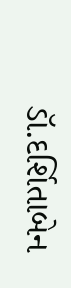ડૉ.દર્શિતાબેન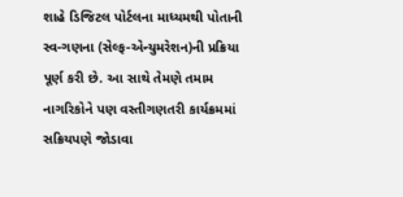શાહે ડિજિટલ પોર્ટલના માધ્યમથી પોતાની સ્વ-ગણના (સેલ્ફ-એન્યુમરેશન)ની પ્રક્રિયા પૂર્ણ કરી છે. આ સાથે તેમણે તમામ નાગરિકોને પણ વસ્તીગણતરી કાર્યક્રમમાં સક્રિયપણે જોડાવા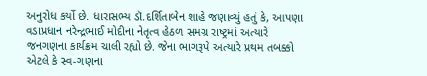અનુરોધ કર્યો છે. ધારાસભ્ય ડૉ.દર્શિતાબેન શાહે જણાવ્યું હતું કે, આપણા વડાપ્રધાન નરેન્દ્રભાઈ મોદીના નેતૃત્વ હેઠળ સમગ્ર રાષ્ટ્રમાં અત્યારે જનગણના કાર્યક્રમ ચાલી રહ્યો છે. જેના ભાગરૂપે અત્યારે પ્રથમ તબક્કો એટલે કે સ્વ-ગણના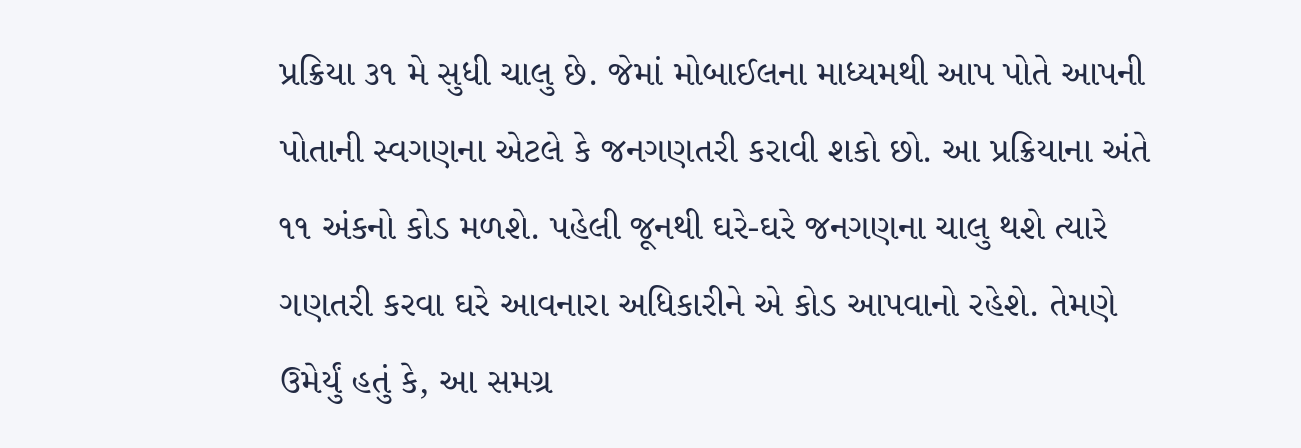પ્રક્રિયા ૩૧ મે સુધી ચાલુ છે. જેમાં મોબાઈલના માધ્યમથી આપ પોતે આપની પોતાની સ્વગણના એટલે કે જનગણતરી કરાવી શકો છો. આ પ્રક્રિયાના અંતે ૧૧ અંકનો કોડ મળશે. પહેલી જૂનથી ઘરે-ઘરે જનગણના ચાલુ થશે ત્યારે ગણતરી કરવા ઘરે આવનારા અધિકારીને એ કોડ આપવાનો રહેશે. તેમણે ઉમેર્યું હતું કે, આ સમગ્ર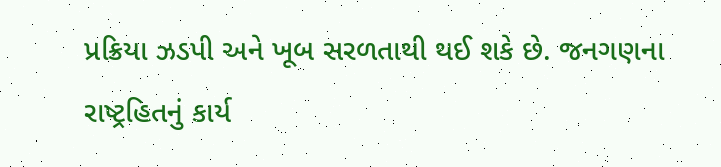પ્રક્રિયા ઝડપી અને ખૂબ સરળતાથી થઈ શકે છે. જનગણના રાષ્ટ્રહિતનું કાર્ય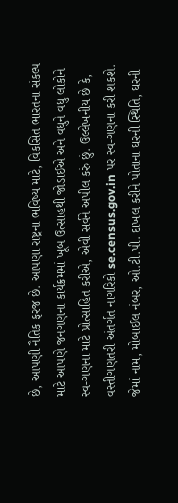છે, આપણી નૈતિક ફરજ છે. આપણા રાષ્ટ્રના ભવિષ્ય માટે, વિકસિત ભારતના સંકલ્પ માટે આપણે જનગણના કાર્યક્રમમાં ખૂબ ઉત્સાહથી જોડાઈએ અને વધુને વધુ લોકોને સ્વ-ગણના માટે પ્રોત્સાહિત કરીએ, એવી સર્વને અપીલ કરું છું. ઉલ્લેખનીય છે કે, વસ્તીગણતરી અંતર્ગત નાગરિકો se.census.gov.in પર સ્વ-ગણના કરી શકશે. જેમાં નામ, મોબાઈલ નંબર, ઓ.ટી.પી. દાખલ કરીને પોતાના ઘરની સ્થિતિ, ઘરની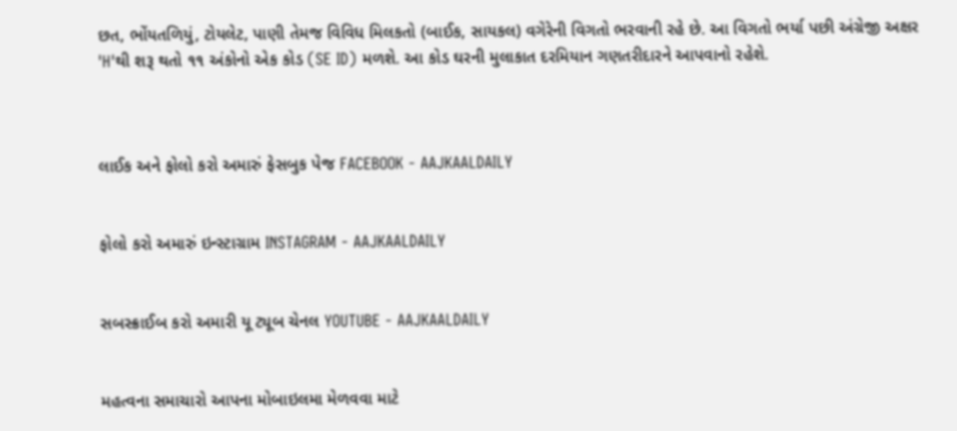છત, ભોંયતળિયું, ટોયલેટ, પાણી તેમજ વિવિધ મિલકતો (બાઈક, સાયકલ) વગેરેની વિગતો ભરવાની રહે છે. આ વિગતો ભર્યા પછી અંગ્રેજી અક્ષર 'H'થી શરૂ થતો ૧૧ અંકોનો એક કોડ (SE ID) મળશે. આ કોડ ઘરની મુલાકાત દરમિયાન ગણતરીદારને આપવાનો રહેશે.



લાઈક અને ફોલો કરો અમારું ફેસબુક પેજ FACEBOOK - AAJKAALDAILY


ફોલો કરો અમારું ઇન્સ્ટાગ્રામ INSTAGRAM - AAJKAALDAILY


સબસ્ક્રાઈબ કરો અમારી યૂ ટ્યૂબ ચેનલ YOUTUBE - AAJKAALDAILY


મહત્વના સમાચારો આપના મોબાઇલમા મેળવવા માટે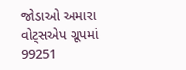જોડાઓ અમારા વોટ્સએપ ગ્રૂપમાં  99251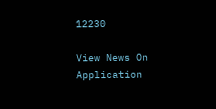12230

View News On Application